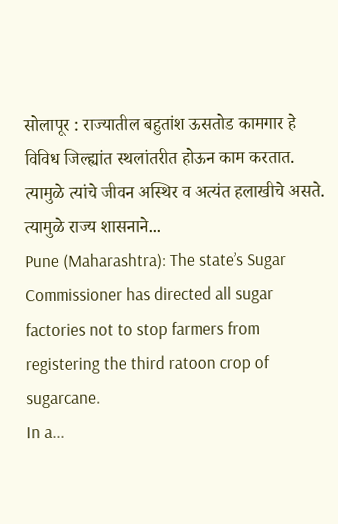सोलापूर : राज्यातील बहुतांश ऊसतोड कामगार हे विविध जिल्ह्यांत स्थलांतरीत होऊन काम करतात. त्यामुळे त्यांचे जीवन अस्थिर व अत्यंत हलाखीचे असते. त्यामुळे राज्य शासनाने...
Pune (Maharashtra): The state’s Sugar Commissioner has directed all sugar factories not to stop farmers from registering the third ratoon crop of sugarcane.
In a...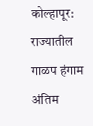कोल्हापूर: राज्यातील गाळप हंगाम अंतिम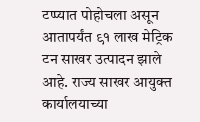टप्प्यात पोहोचला असून आतापर्यंत ९१ लाख मेट्रिक टन साखर उत्पादन झाले आहे. राज्य साखर आयुक्त कार्यालयाच्या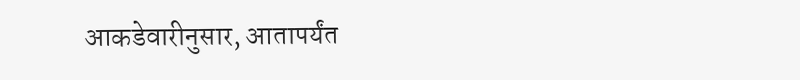आकडेवारीनुसार, आतापर्यंत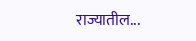राज्यातील...